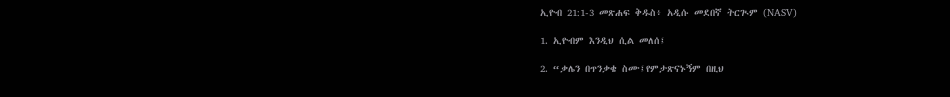ኢዮብ 21:1-3 መጽሐፍ ቅዱስ፥ አዲሱ መደበኛ ትርጒም (NASV)

1. ኢዮብም እንዲህ ሲል መለሰ፤

2. “ቃሌን በጥንቃቄ ስሙ፤የምታጽናኑኝም በዚህ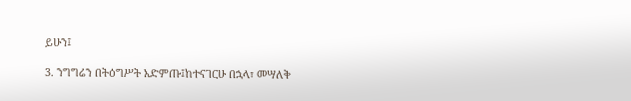ይሁን፤

3. ንግግሬን በትዕግሥት አድምጡ፤ከተናገርሁ በኋላ፣ መሣለቅ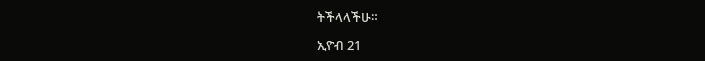ትችላላችሁ።

ኢዮብ 21